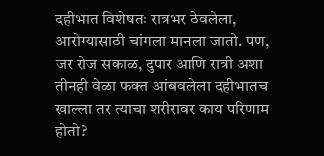दहीभात विशेषतः रात्रभर ठेवलेला, आरोग्यासाठी चांगला मानला जातो. पण, जर रोज सकाळ, दुपार आणि रात्री अशा तीनही वेळा फक्त आंबवलेला दहीभातच खाल्ला तर त्याचा शरीरावर काय परिणाम होतो?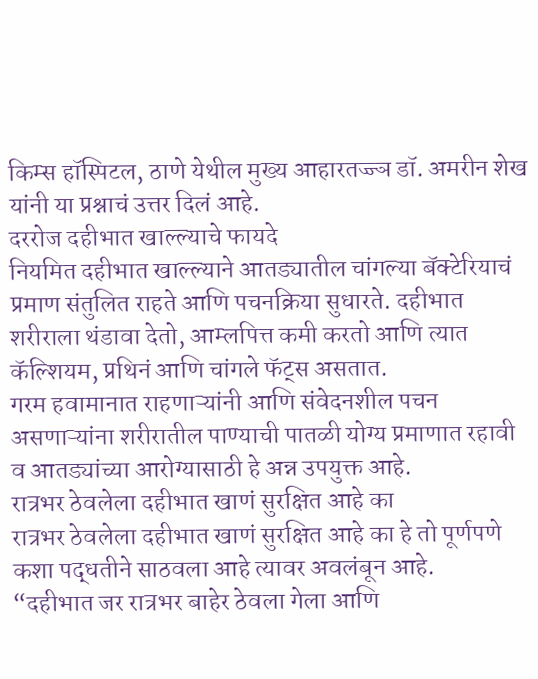किम्स हॉस्पिटल, ठाणे येथील मुख्य आहारतज्ज्ञ डॉ. अमरीन शेख यांनी या प्रश्नाचं उत्तर दिलं आहे.
दररोज दहीभात खाल्ल्याचे फायदे
नियमित दहीभात खाल्ल्याने आतड्यातील चांगल्या बॅक्टेरियाचं प्रमाण संतुलित राहते आणि पचनक्रिया सुधारते. दहीभात शरीराला थंडावा देतो, आम्लपित्त कमी करतो आणि त्यात कॅल्शियम, प्रथिनं आणि चांगले फॅट्स असतात.
गरम हवामानात राहणाऱ्यांनी आणि संवेदनशील पचन असणाऱ्यांना शरीरातील पाण्याची पातळी योग्य प्रमाणात रहावी व आतड्यांच्या आरोग्यासाठी हे अन्न उपयुक्त आहे.
रात्रभर ठेवलेला दहीभात खाणं सुरक्षित आहे का
रात्रभर ठेवलेला दहीभात खाणं सुरक्षित आहे का हे तो पूर्णपणे कशा पद्धतीने साठवला आहे त्यावर अवलंबून आहे.
“दहीभात जर रात्रभर बाहेर ठेवला गेला आणि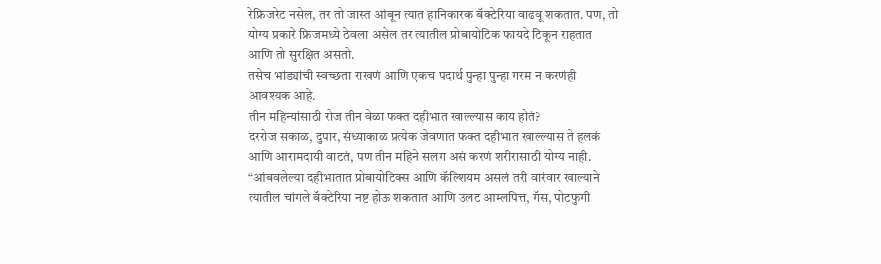रेफ्रिजरेट नसेल, तर तो जास्त आंबून त्यात हानिकारक बॅक्टेरिया वाढवू शकतात. पण, तो योग्य प्रकारे फ्रिजमध्ये ठेवला असेल तर त्यातील प्रोबायोटिक फायदे टिकून राहतात आणि तो सुरक्षित असतो.
तसेच भांड्यांची स्वच्छता राखणं आणि एकच पदार्थ पुन्हा पुन्हा गरम न करणंही आवश्यक आहे.
तीन महिन्यांसाठी रोज तीन वेळा फक्त दहीभात खाल्ल्यास काय होतं?
दररोज सकाळ, दुपार, संध्याकाळ प्रत्येक जेवणात फक्त दहीभात खाल्ल्यास ते हलकं आणि आरामदायी वाटतं, पण तीन महिने सलग असं करणं शरीरासाठी योग्य नाही.
“आंबवलेल्या दहीभातात प्रोबायोटिक्स आणि कॅल्शियम असलं तरी वारंवार खाल्याने त्यातील चांगले बॅक्टेरिया नष्ट होऊ शकतात आणि उलट आम्लपित्त, गॅस, पोटफुगी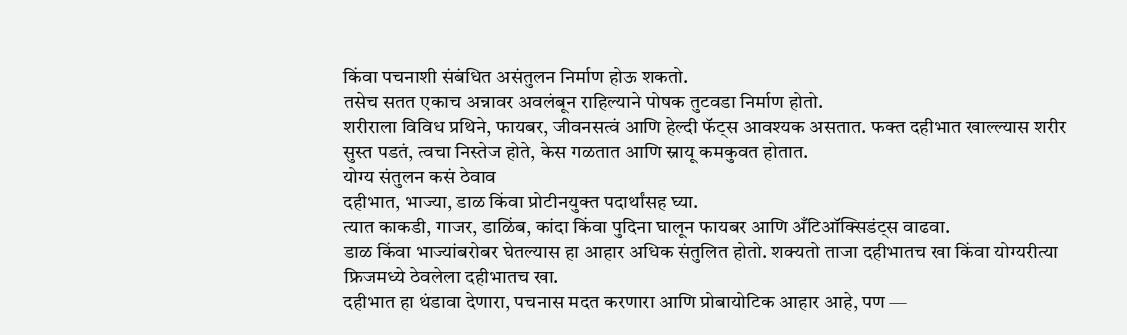किंवा पचनाशी संबंधित असंतुलन निर्माण होऊ शकतो.
तसेच सतत एकाच अन्नावर अवलंबून राहिल्याने पोषक तुटवडा निर्माण होतो.
शरीराला विविध प्रथिने, फायबर, जीवनसत्वं आणि हेल्दी फॅट्स आवश्यक असतात. फक्त दहीभात खाल्ल्यास शरीर सुस्त पडतं, त्वचा निस्तेज होते, केस गळतात आणि स्नायू कमकुवत होतात.
योग्य संतुलन कसं ठेवाव
दहीभात, भाज्या, डाळ किंवा प्रोटीनयुक्त पदार्थांसह घ्या.
त्यात काकडी, गाजर, डाळिंब, कांदा किंवा पुदिना घालून फायबर आणि अँटिऑक्सिडंट्स वाढवा.
डाळ किंवा भाज्यांबरोबर घेतल्यास हा आहार अधिक संतुलित होतो. शक्यतो ताजा दहीभातच खा किंवा योग्यरीत्या फ्रिजमध्ये ठेवलेला दहीभातच खा.
दहीभात हा थंडावा देणारा, पचनास मदत करणारा आणि प्रोबायोटिक आहार आहे, पण —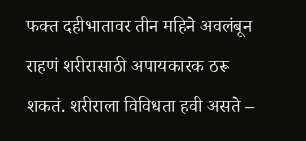फक्त दहीभातावर तीन महिने अवलंबून राहणं शरीरासाठी अपायकारक ठरू शकतं. शरीराला विविधता हवी असते –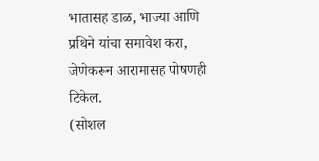भातासह डाळ, भाज्या आणि प्रथिने यांचा समावेश करा, जेणेकरून आरामासह पोषणही टिकेल.
(सोशल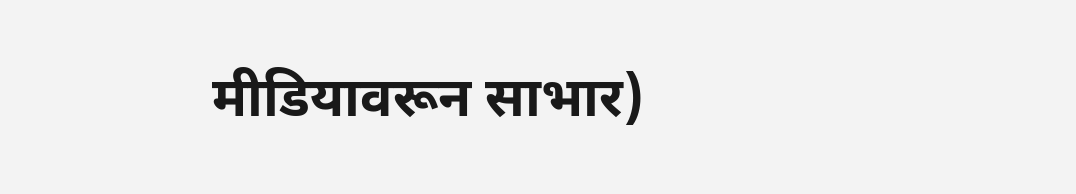मीडियावरून साभार)